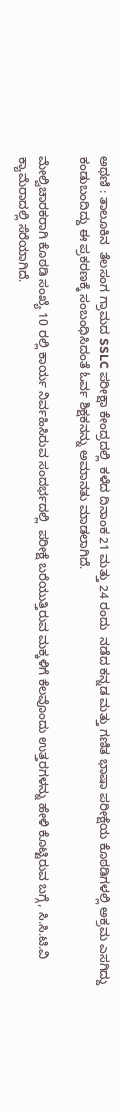ಅಥಣಿ : ತಾಲೂಕಿನ  ತೆಲಸಂಗ ಗ್ರಾಮದ SSLC ಪರೀಕ್ಷಾ ಕೇಂದ್ರದಲ್ಲಿ  ಕಳೆದ ದಿನಾಂಕ 21 ಮತ್ತು 24 ರಂದು  ನಡೆದ ಕನ್ನಡ ಮತ್ತು ಗಣಿತ ಭಾಷಾ ಪರೀಕ್ಷೆಯ ಕೊಠಡಿಗಳಲ್ಲಿ‌ ಅಕ್ರಮ ಎಸಗಿದ್ದು ಕಂಡುಬಂದಿದ್ದು ಈ ಪ್ರಕರಣಕ್ಕೆ ಸಂಬಂಧಿಸಿದಂತೆ ಓರ್ವ ಶಿಕ್ಷಕನನ್ನು ಅಮಾನತು ಮಾಡಲಾಗಿದೆ.

ಮೇಲ್ವಿಚಾರಕರಾಗಿ ಕೊಠಡಿ ಸಂಖ್ಯೆ 10 ರಲ್ಲಿ ಕಾರ್ಯ ನಿರ್ವಹಿಸಿರುವ ಸಂದರ್ಭದಲ್ಲಿ  ಪರೀಕ್ಷೆ ಬರೆಯುತ್ತಿರುವ ಮಕ್ಕಳಿಗೆ ಕೆಲವೊಂದು ಉತ್ತರಗಳನ್ನು ಹೇಳಿ ಕೊಟ್ಟಿರುವ ಬಗ್ಗೆ, ಸಿ.ಸಿ.ಟಿ.ವಿ ಕ್ಯಾಮೆರಾದಲ್ಲಿ ಸೆರೆಯಾಗಿದೆ.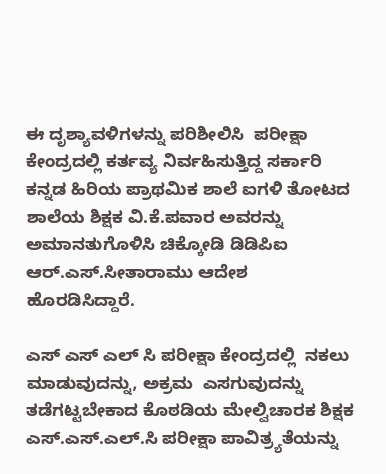ಈ ದೃಶ್ಯಾವಳಿಗಳನ್ನು ಪರಿಶೀಲಿಸಿ  ಪರೀಕ್ಷಾ ಕೇಂದ್ರದಲ್ಲಿ ಕರ್ತವ್ಯ ನಿರ್ವಹಿಸುತ್ತಿದ್ದ ಸರ್ಕಾರಿ ಕನ್ನಡ ಹಿರಿಯ ಪ್ರಾಥಮಿಕ ಶಾಲೆ ಐಗಳಿ ತೋಟದ ಶಾಲೆಯ ಶಿಕ್ಷಕ ವಿ.ಕೆ.ಪವಾರ ಅವರನ್ನು ಅಮಾನತುಗೊಳಿಸಿ ಚಿಕ್ಕೋಡಿ ಡಿಡಿಪಿಐ ಆರ್.ಎಸ್.ಸೀತಾರಾಮು ಆದೇಶ ಹೊರಡಿಸಿದ್ದಾರೆ.

ಎಸ್ ಎಸ್ ಎಲ್ ಸಿ ಪರೀಕ್ಷಾ ಕೇಂದ್ರದಲ್ಲಿ  ನಕಲು ಮಾಡುವುದನ್ನು, ಅಕ್ರಮ  ಎಸಗುವುದನ್ನು ತಡೆಗಟ್ಟಬೇಕಾದ ಕೊಠಡಿಯ ಮೇಲ್ವಿಚಾರಕ ಶಿಕ್ಷಕ ಎಸ್.ಎಸ್.ಎಲ್.ಸಿ ಪರೀಕ್ಷಾ ಪಾವಿತ್ರ್ಯತೆಯನ್ನು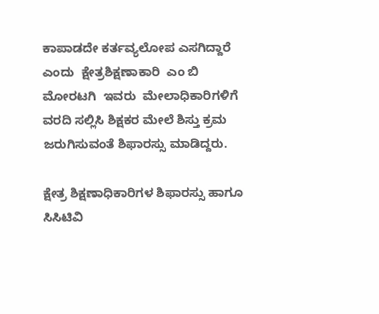ಕಾಪಾಡದೇ ಕರ್ತವ್ಯಲೋಪ ಎಸಗಿದ್ದಾರೆ ಎಂದು  ಕ್ಷೇತ್ರಶಿಕ್ಷಣಾಕಾರಿ  ಎಂ ಬಿ ಮೋರಟಗಿ  ಇವರು  ಮೇಲಾಧಿಕಾರಿಗಳಿಗೆ  ವರದಿ ಸಲ್ಲಿಸಿ ಶಿಕ್ಷಕರ ಮೇಲೆ ಶಿಸ್ತು ಕ್ರಮ ಜರುಗಿಸುವಂತೆ ಶಿಫಾರಸ್ಸು ಮಾಡಿದ್ದರು.

ಕ್ಷೇತ್ರ ಶಿಕ್ಷಣಾಧಿಕಾರಿಗಳ ಶಿಫಾರಸ್ಸು ಹಾಗೂ  ಸಿಸಿಟಿವಿ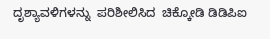ದೃಶ್ಯಾವಳಿಗಳನ್ನು  ಪರಿಶೀಲಿಸಿದ  ಚಿಕ್ಕೋಡಿ ಡಿಡಿಪಿಐ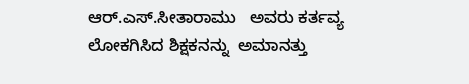ಆರ್.ಎಸ್.ಸೀತಾರಾಮು   ಅವರು ಕರ್ತವ್ಯ ಲೋಕಗಿಸಿದ ಶಿಕ್ಷಕನನ್ನು  ಅಮಾನತ್ತು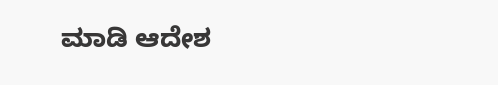ಮಾಡಿ ಆದೇಶ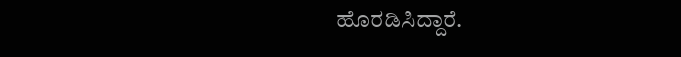ಹೊರಡಿಸಿದ್ದಾರೆ.